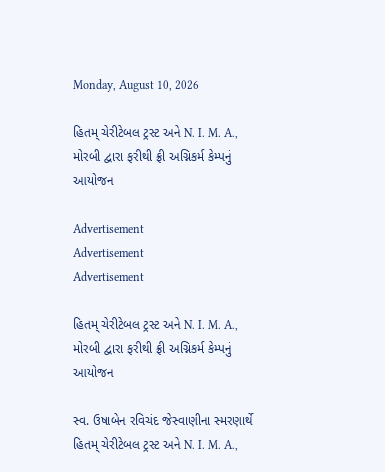Monday, August 10, 2026

હિતમ્ ચેરીટેબલ ટ્રસ્ટ અને N. I. M. A., મોરબી દ્વારા ફરીથી ફ્રી અગ્નિકર્મ કેમ્પનું આયોજન

Advertisement
Advertisement
Advertisement

હિતમ્ ચેરીટેબલ ટ્રસ્ટ અને N. I. M. A., મોરબી દ્વારા ફરીથી ફ્રી અગ્નિકર્મ કેમ્પનું આયોજન

સ્વ. ઉષાબેન રવિચંદ જેસ્વાણીના સ્મરણાર્થે હિતમ્ ચેરીટેબલ ટ્રસ્ટ અને N. I. M. A.,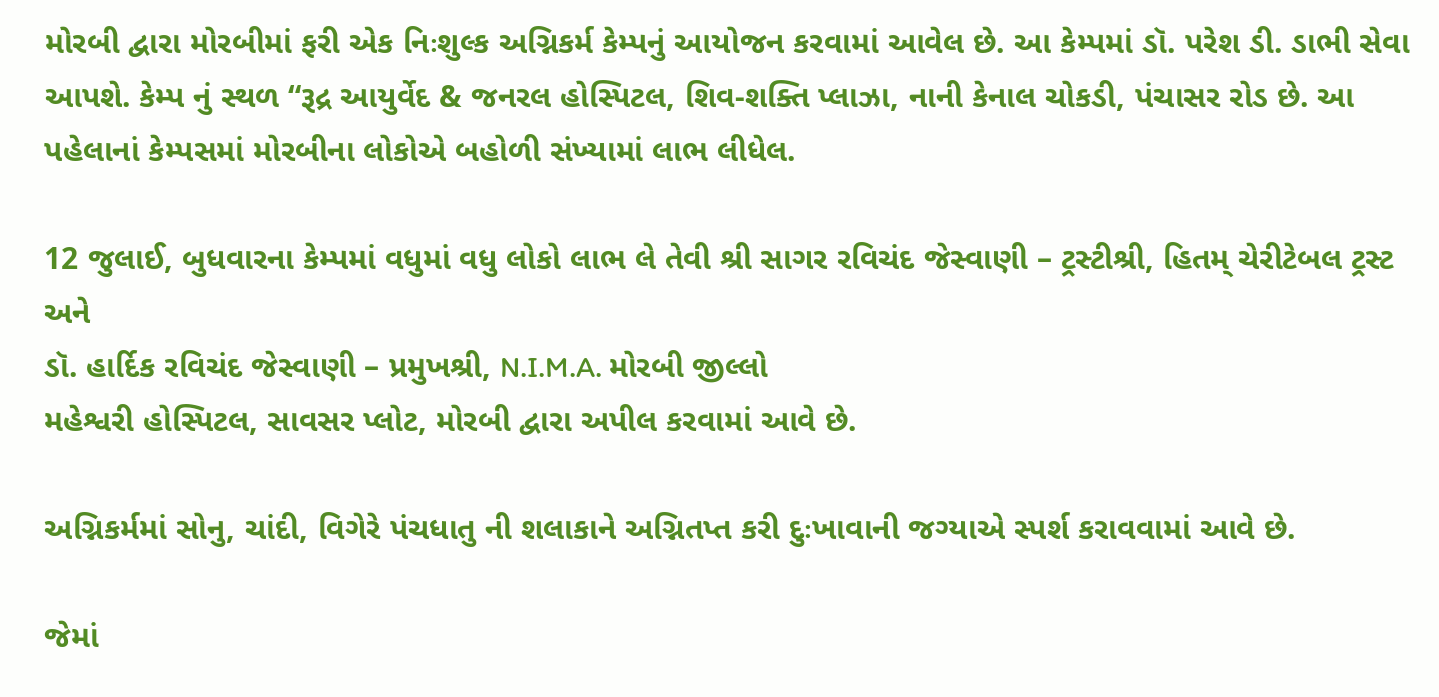મોરબી દ્વારા મોરબીમાં ફરી એક નિઃશુલ્ક અગ્નિકર્મ કેમ્પનું આયોજન કરવામાં આવેલ છે. આ કેમ્પમાં ડૉ. પરેશ ડી. ડાભી સેવા આપશે. કેમ્પ નું સ્થળ “રૂદ્ર આયુર્વેદ & જનરલ હોસ્પિટલ, શિવ-શક્તિ પ્લાઝા, નાની કેનાલ ચોકડી, પંચાસર રોડ છે. આ પહેલાનાં કેમ્પસમાં મોરબીના લોકોએ બહોળી સંખ્યામાં લાભ લીધેલ.

12 જુલાઈ, બુધવારના કેમ્પમાં વધુમાં વધુ લોકો લાભ લે તેવી શ્રી સાગર રવિચંદ જેસ્વાણી – ટ્રસ્ટીશ્રી, હિતમ્ ચેરીટેબલ ટ્રસ્ટ
અને
ડૉ. હાર્દિક રવિચંદ જેસ્વાણી – પ્રમુખશ્રી, N.I.M.A. મોરબી જીલ્લો
મહેશ્વરી હોસ્પિટલ, સાવસર પ્લોટ, મોરબી દ્વારા અપીલ કરવામાં આવે છે.

અગ્નિકર્મમાં સોનુ, ચાંદી, વિગેરે પંચધાતુ ની શલાકાને અગ્નિતપ્ત કરી દુઃખાવાની જગ્યાએ સ્પર્શ કરાવવામાં આવે છે.

જેમાં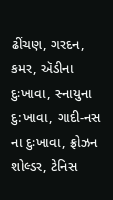ઢીંચણ, ગરદન, કમર, ઍડીના દુઃખાવા, સ્નાયુના દુ:ખાવા, ગાદી-નસ ના દુઃખાવા, ફ્રોઝન શોલ્ડર, ટેનિસ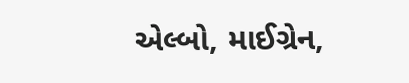એલ્બો, માઈગ્રેન,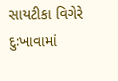સાયટીકા વિગેરે દુઃખાવામાં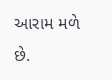આરામ મળે છે.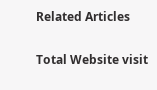Related Articles

Total Website visit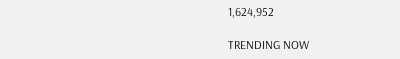1,624,952

TRENDING NOW